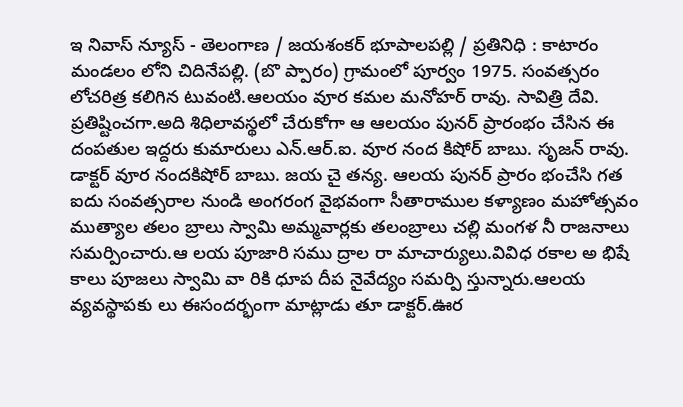ఇ నివాస్ న్యూస్ - తెలంగాణ / జయశంకర్ భూపాలపల్లి / ప్రతినిధి : కాటారం మండలం లోని చిదినేపల్లి. (బొ ప్పారం) గ్రామంలో పూర్వం 1975. సంవత్సరం లోచరిత్ర కలిగిన టువంటి.ఆలయం వూర కమల మనోహర్ రావు. సావిత్రి దేవి. ప్రతిష్టించగా.అది శిధిలావస్థలో చేరుకోగా ఆ ఆలయం పునర్ ప్రారంభం చేసిన ఈ దంపతుల ఇద్దరు కుమారులు ఎన్.ఆర్.ఐ. వూర నంద కిషోర్ బాబు. సృజన్ రావు. డాక్టర్ వూర నందకిషోర్ బాబు. జయ చై తన్య. ఆలయ పునర్ ప్రారం భంచేసి గత ఐదు సంవత్సరాల నుండి అంగరంగ వైభవంగా సీతారాముల కళ్యాణం మహోత్సవం ముత్యాల తలం బ్రాలు స్వామి అమ్మవార్లకు తలంబ్రాలు చల్లి మంగళ నీ రాజనాలు సమర్పించారు.ఆ లయ పూజారి సము ద్రాల రా మాచార్యులు.వివిధ రకాల అ భిషే కాలు పూజలు స్వామి వా రికి ధూప దీప నైవేద్యం సమర్పి స్తున్నారు.ఆలయ వ్యవస్థాపకు లు ఈసందర్భంగా మాట్లాడు తూ డాక్టర్.ఊర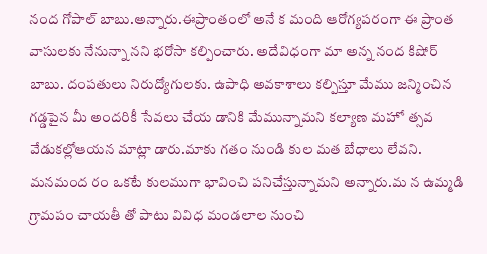నంద గోపాల్ బాబు.అన్నారు.ఈప్రాంతంలో అనే క మంది ఆరోగ్యపరంగా ఈ ప్రాంత వాసులకు నేనున్నా నని భరోసా కల్పించారు. అదేవిధంగా మా అన్న నంద కిషోర్ బాబు. దంపతులు నిరుద్యోగులకు. ఉపాధి అవకాశాలు కల్పిస్తూ మేము జన్మించిన గడ్డపైన మీ అందరికీ సేవలు చేయ డానికి మేమున్నామని కల్యాణ మహో త్సవ వేడుకల్లోఆయన మాట్లా డారు.మాకు గతం నుండి కుల మత బేధాలు లేవని. మనమంద రం ఒకటే కులముగా భావించి పనిచేస్తున్నామని అన్నారు.మ న ఉమ్మడి గ్రామపం చాయతీ తో పాటు వివిధ మండలాల నుంచి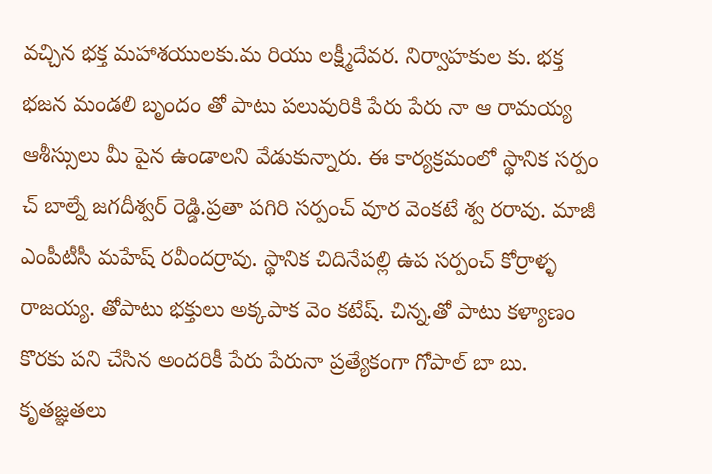వచ్చిన భక్త మహాశయులకు.మ రియు లక్ష్మీదేవర. నిర్వాహకుల కు. భక్త భజన మండలి బృందం తో పాటు పలువురికి పేరు పేరు నా ఆ రామయ్య ఆశీస్సులు మీ పైన ఉండాలని వేడుకున్నారు. ఈ కార్యక్రమంలో స్థానిక సర్పం చ్ బాల్నే జగదీశ్వర్ రెడ్డి.ప్రతా పగిరి సర్పంచ్ వూర వెంకటే శ్వ రరావు. మాజీ ఎంపీటీసీ మహేష్ రవీందర్రావు. స్థానిక చిదినేపల్లి ఉప సర్పంచ్ కోర్రాళ్ళ రాజయ్య. తోపాటు భక్తులు అక్కపాక వెం కటేష్. చిన్న.తో పాటు కళ్యాణం కొరకు పని చేసిన అందరికీ పేరు పేరునా ప్రత్యేకంగా గోపాల్ బా బు. కృతజ్ఞతలు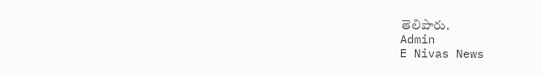తెలిపారు.
Admin
E Nivas News